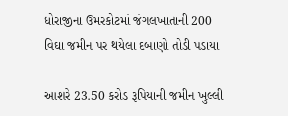ધોરાજીના ઉમરકોટમાં જંગલખાતાની 200 વિઘા જમીન પર થયેલા દબાણો તોડી પડાયા

આશરે 23.50 કરોડ રૂપિયાની જમીન ખુલ્લી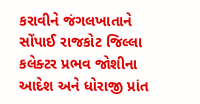કરાવીને જંગલખાતાને સોંપાઈ રાજકોટ જિલ્લા કલેક્ટર પ્રભવ જોશીના આદેશ અને ધોરાજી પ્રાંત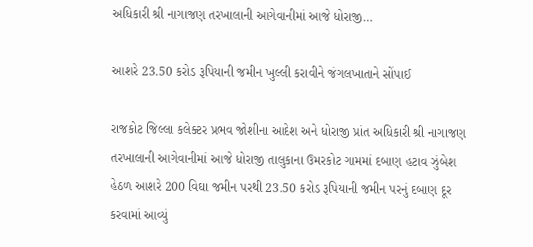અધિકારી શ્રી નાગાજણ તરખાલાની આગેવાનીમાં આજે ધોરાજી…

આશરે 23.50 કરોડ રૂપિયાની જમીન ખુલ્લી કરાવીને જંગલખાતાને સોંપાઈ

રાજકોટ જિલ્લા કલેક્ટર પ્રભવ જોશીના આદેશ અને ધોરાજી પ્રાંત અધિકારી શ્રી નાગાજણ તરખાલાની આગેવાનીમાં આજે ધોરાજી તાલુકાના ઉમરકોટ ગામમાં દબાણ હટાવ ઝુંબેશ હેઠળ આશરે 200 વિઘા જમીન પરથી 23.50 કરોડ રૂપિયાની જમીન પરનું દબાણ દૂર કરવામાં આવ્યું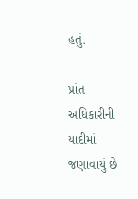હતું.

પ્રાંત અધિકારીની યાદીમાં જણાવાયું છે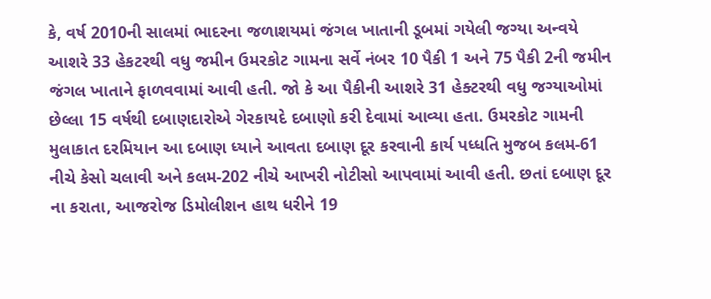કે, વર્ષ 2010ની સાલમાં ભાદરના જળાશયમાં જંગલ ખાતાની ડૂબમાં ગયેલી જગ્યા અન્વયે આશરે 33 હેકટરથી વધુ જમીન ઉમરકોટ ગામના સર્વે નંબર 10 પૈકી 1 અને 75 પૈકી 2ની જમીન જંગલ ખાતાને ફાળવવામાં આવી હતી. જો કે આ પૈકીની આશરે 31 હેક્ટરથી વધુ જગ્યાઓમાં છેલ્લા 15 વર્ષથી દબાણદારોએ ગેરકાયદે દબાણો કરી દેવામાં આવ્યા હતા. ઉમરકોટ ગામની મુલાકાત દરમિયાન આ દબાણ ધ્યાને આવતા દબાણ દૂર કરવાની કાર્ય પધ્ધતિ મુજબ કલમ-61 નીચે કેસો ચલાવી અને કલમ-202 નીચે આખરી નોટીસો આપવામાં આવી હતી. છતાં દબાણ દૂર ના કરાતા, આજરોજ ડિમોલીશન હાથ ધરીને 19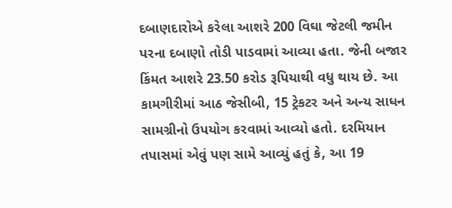દબાણદારોએ કરેલા આશરે 200 વિઘા જેટલી જમીન પરના દબાણો તોડી પાડવામાં આવ્યા હતા. જેની બજાર કિંમત આશરે 23.50 કરોડ રૂપિયાથી વધુ થાય છે. આ કામગીરીમાં આઠ જેસીબી, 15 ટ્રેકટર અને અન્ય સાધન સામગ્રીનો ઉપયોગ કરવામાં આવ્યો હતો. દરમિયાન તપાસમાં એવું પણ સામે આવ્યું હતું કે, આ 19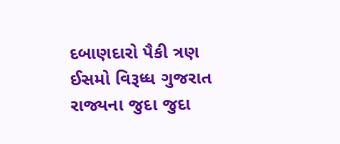દબાણદારો પૈકી ત્રણ ઈસમો વિરૂધ્ધ ગુજરાત રાજ્યના જુદા જુદા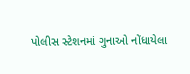પોલીસ સ્ટેશનમાં ગુનાઓ નોંધાયેલા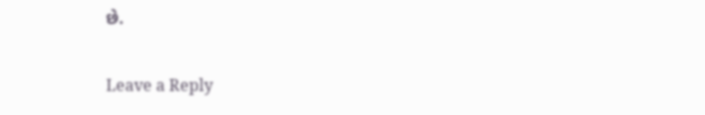છે.

Leave a Reply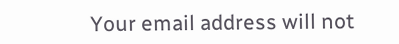Your email address will not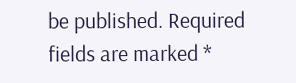be published. Required fields are marked *